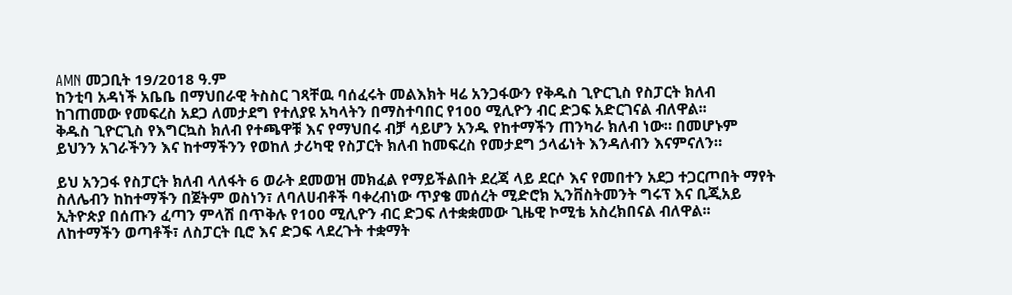AMN መጋቢት 19/2018 ዓ.ም
ከንቲባ አዳነች አቤቤ በማህበራዊ ትስስር ገጻቸዉ ባሰፈሩት መልእክት ዛሬ አንጋፋውን የቅዱስ ጊዮርጊስ የስፓርት ክለብ ከገጠመው የመፍረስ አደጋ ለመታደግ የተለያዩ አካላትን በማስተባበር የ100 ሚሊዮን ብር ድጋፍ አድርገናል ብለዋል፡፡
ቅዱስ ጊዮርጊስ የእግርኳስ ክለብ የተጫዋቹ እና የማህበሩ ብቻ ሳይሆን አንዱ የከተማችን ጠንካራ ክለብ ነው። በመሆኑም ይህንን አገራችንን እና ከተማችንን የወከለ ታሪካዊ የስፓርት ክለብ ከመፍረስ የመታደግ ኃላፊነት እንዳለብን እናምናለን።

ይህ አንጋፋ የስፓርት ክለብ ላለፋት 6 ወራት ደመወዝ መክፈል የማይችልበት ደረጃ ላይ ደርሶ እና የመበተን አደጋ ተጋርጦበት ማየት ስለሌብን ከከተማችን በጀትም ወስነን፣ ለባለሀብቶች ባቀረብነው ጥያቄ መሰረት ሚድሮክ ኢንቨስትመንት ግሩፕ እና ቢጂአይ ኢትዮጵያ በሰጡን ፈጣን ምላሽ በጥቅሉ የ100 ሚሊዮን ብር ድጋፍ ለተቋቋመው ጊዜዊ ኮሚቴ አስረክበናል ብለዋል፡፡
ለከተማችን ወጣቶች፣ ለስፓርት ቢሮ እና ድጋፍ ላደረጉት ተቋማት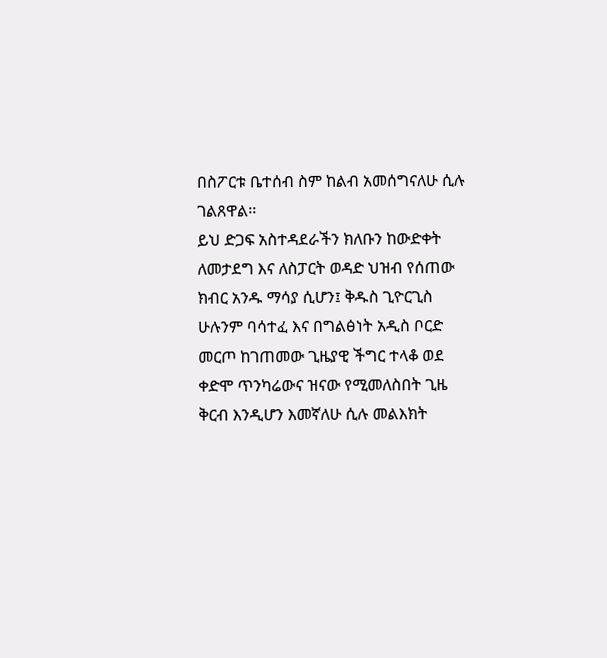በስፖርቱ ቤተሰብ ስም ከልብ አመሰግናለሁ ሲሉ ገልጸዋል፡፡
ይህ ድጋፍ አስተዳደራችን ክለቡን ከውድቀት ለመታደግ እና ለስፓርት ወዳድ ህዝብ የሰጠው ክብር አንዱ ማሳያ ሲሆን፤ ቅዱስ ጊዮርጊስ ሁሉንም ባሳተፈ እና በግልፅነት አዲስ ቦርድ መርጦ ከገጠመው ጊዜያዊ ችግር ተላቆ ወደ ቀድሞ ጥንካሬውና ዝናው የሚመለስበት ጊዜ ቅርብ እንዲሆን እመኛለሁ ሲሉ መልእክት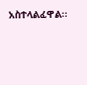አስተላልፈዋል፡፡